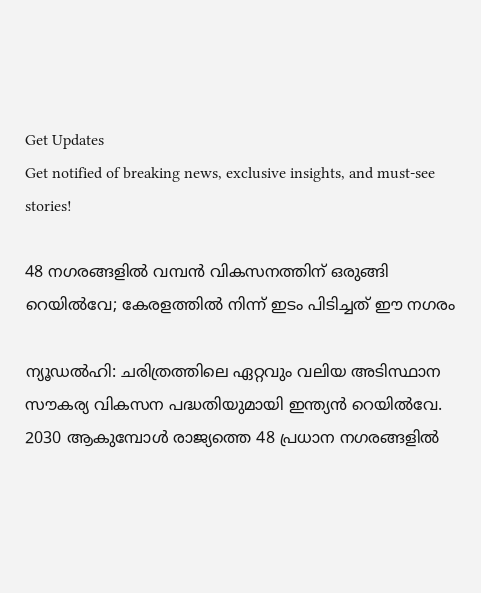Get Updates
Get notified of breaking news, exclusive insights, and must-see stories!

48 നഗരങ്ങളില്‍ വമ്പന്‍ വികസനത്തിന് ഒരുങ്ങി റെയില്‍വേ; കേരളത്തില്‍ നിന്ന് ഇടം പിടിച്ചത് ഈ നഗരം

ന്യൂഡല്‍ഹി: ചരിത്രത്തിലെ ഏറ്റവും വലിയ അടിസ്ഥാന സൗകര്യ വികസന പദ്ധതിയുമായി ഇന്ത്യന്‍ റെയില്‍വേ. 2030 ആകുമ്പോള്‍ രാജ്യത്തെ 48 പ്രധാന നഗരങ്ങളില്‍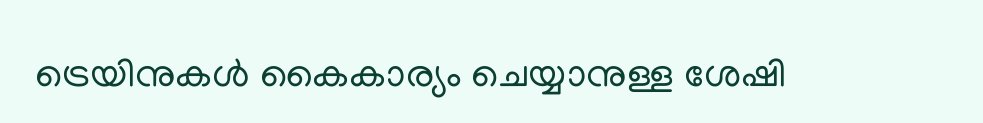ട്രെയിനുകള്‍ കൈകാര്യം ചെയ്യാനുള്ള ശേഷി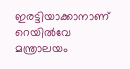ഇരട്ടിയാക്കാനാണ് റെയില്‍വേ മന്ത്രാലയം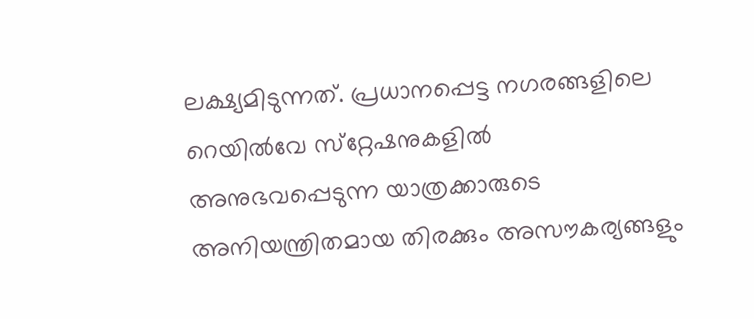ലക്ഷ്യമിടുന്നത്. പ്രധാനപ്പെട്ട നഗരങ്ങളിലെ റെയില്‍വേ സ്‌റ്റേഷനുകളില്‍ അനുഭവപ്പെടുന്ന യാത്രക്കാരുടെ അനിയന്ത്രിതമായ തിരക്കും അസൗകര്യങ്ങളും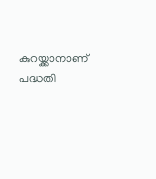കുറയ്ക്കാനാണ് പദ്ധതി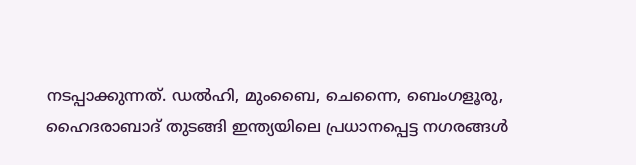നടപ്പാക്കുന്നത്. ഡല്‍ഹി, മുംബൈ, ചെന്നൈ, ബെംഗളൂരു, ഹൈദരാബാദ് തുടങ്ങി ഇന്ത്യയിലെ പ്രധാനപ്പെട്ട നഗരങ്ങള്‍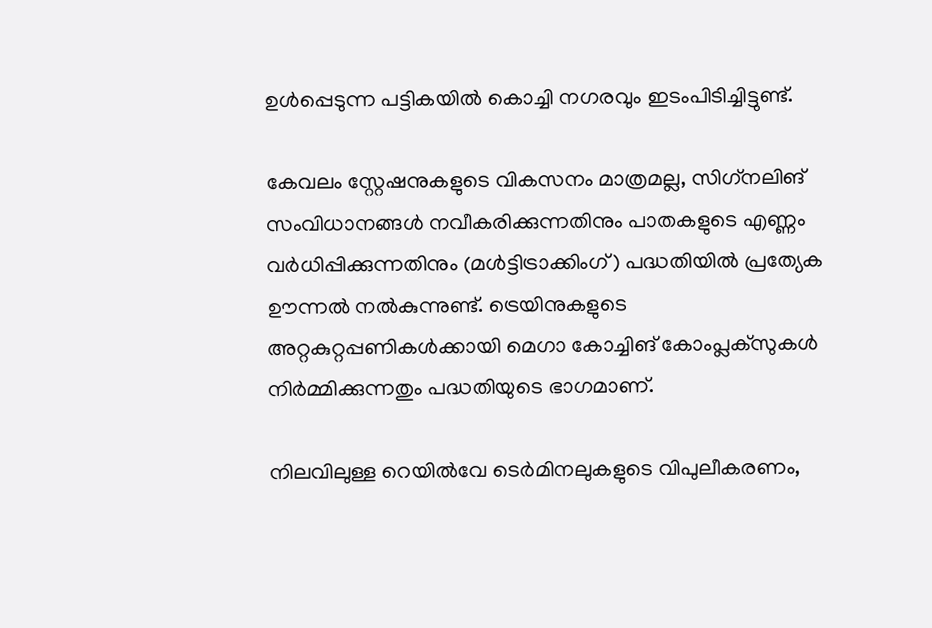ഉള്‍പ്പെടുന്ന പട്ടികയില്‍ കൊച്ചി നഗരവും ഇടംപിടിച്ചിട്ടുണ്ട്.

കേവലം സ്റ്റേഷനുകളുടെ വികസനം മാത്രമല്ല, സിഗ്‌നലിങ് സംവിധാനങ്ങള്‍ നവീകരിക്കുന്നതിനും പാതകളുടെ എണ്ണം വര്‍ധിപ്പിക്കുന്നതിനും (മള്‍ട്ടിട്രാക്കിംഗ്) പദ്ധതിയില്‍ പ്രത്യേക ഊന്നല്‍ നല്‍കുന്നുണ്ട്. ട്രെയിനുകളുടെ അറ്റകുറ്റപ്പണികള്‍ക്കായി മെഗാ കോച്ചിങ് കോംപ്ലക്‌സുകള്‍ നിര്‍മ്മിക്കുന്നതും പദ്ധതിയുടെ ഭാഗമാണ്.

നിലവിലുള്ള റെയില്‍വേ ടെര്‍മിനലുകളുടെ വിപുലീകരണം,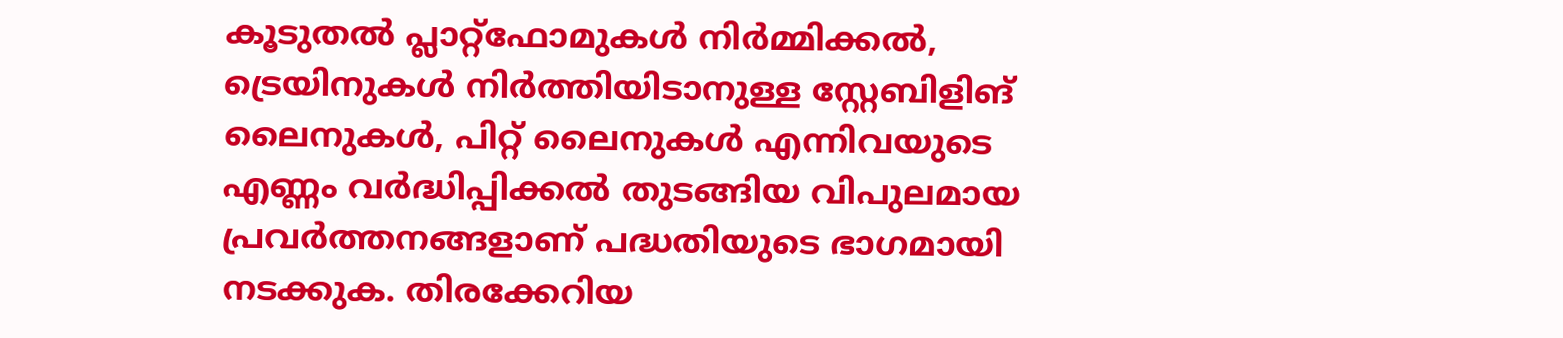കൂടുതല്‍ പ്ലാറ്റ്ഫോമുകള്‍ നിര്‍മ്മിക്കല്‍, ട്രെയിനുകള്‍ നിര്‍ത്തിയിടാനുള്ള സ്റ്റേബിളിങ് ലൈനുകള്‍, പിറ്റ് ലൈനുകള്‍ എന്നിവയുടെ എണ്ണം വര്‍ദ്ധിപ്പിക്കല്‍ തുടങ്ങിയ വിപുലമായ പ്രവര്‍ത്തനങ്ങളാണ് പദ്ധതിയുടെ ഭാഗമായി നടക്കുക. തിരക്കേറിയ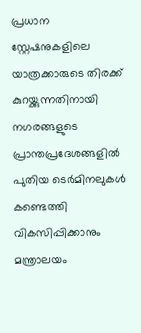പ്രധാന സ്റ്റേഷനുകളിലെ യാത്രക്കാരുടെ തിരക്ക് കുറയ്ക്കുന്നതിനായി നഗരങ്ങളുടെ പ്രാന്തപ്രദേശങ്ങളില്‍ പുതിയ ടെര്‍മിനലുകള്‍ കണ്ടെത്തി വികസിപ്പിക്കാനും മന്ത്രാലയം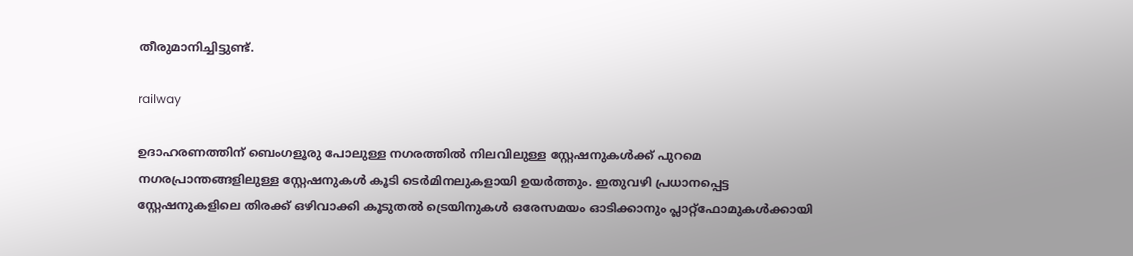തീരുമാനിച്ചിട്ടുണ്ട്.

railway

ഉദാഹരണത്തിന് ബെംഗളൂരു പോലുള്ള നഗരത്തില്‍ നിലവിലുള്ള സ്റ്റേഷനുകള്‍ക്ക് പുറമെ നഗരപ്രാന്തങ്ങളിലുള്ള സ്റ്റേഷനുകള്‍ കൂടി ടെര്‍മിനലുകളായി ഉയര്‍ത്തും. ഇതുവഴി പ്രധാനപ്പെട്ട സ്റ്റേഷനുകളിലെ തിരക്ക് ഒഴിവാക്കി കൂടുതല്‍ ട്രെയിനുകള്‍ ഒരേസമയം ഓടിക്കാനും പ്ലാറ്റ്ഫോമുകള്‍ക്കായി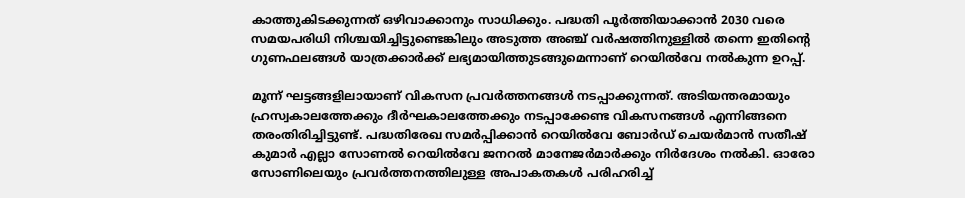കാത്തുകിടക്കുന്നത് ഒഴിവാക്കാനും സാധിക്കും. പദ്ധതി പൂര്‍ത്തിയാക്കാന്‍ 2030 വരെ സമയപരിധി നിശ്ചയിച്ചിട്ടുണ്ടെങ്കിലും അടുത്ത അഞ്ച് വര്‍ഷത്തിനുള്ളില്‍ തന്നെ ഇതിന്റെ ഗുണഫലങ്ങള്‍ യാത്രക്കാര്‍ക്ക് ലഭ്യമായിത്തുടങ്ങുമെന്നാണ് റെയില്‍വേ നല്‍കുന്ന ഉറപ്പ്.

മൂന്ന് ഘട്ടങ്ങളിലായാണ് വികസന പ്രവര്‍ത്തനങ്ങള്‍ നടപ്പാക്കുന്നത്. അടിയന്തരമായും ഹ്രസ്വകാലത്തേക്കും ദീര്‍ഘകാലത്തേക്കും നടപ്പാക്കേണ്ട വികസനങ്ങള്‍ എന്നിങ്ങനെ തരംതിരിച്ചിട്ടുണ്ട്. പദ്ധതിരേഖ സമര്‍പ്പിക്കാന്‍ റെയില്‍വേ ബോര്‍ഡ് ചെയര്‍മാന്‍ സതീഷ് കുമാര്‍ എല്ലാ സോണല്‍ റെയില്‍വേ ജനറല്‍ മാനേജര്‍മാര്‍ക്കും നിര്‍ദേശം നല്‍കി. ഓരോ സോണിലെയും പ്രവര്‍ത്തനത്തിലുള്ള അപാകതകള്‍ പരിഹരിച്ച്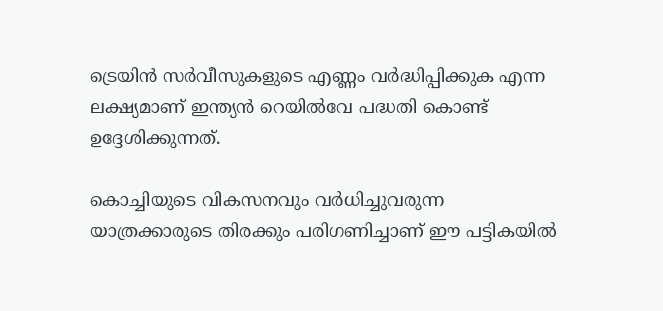ട്രെയിന്‍ സര്‍വീസുകളുടെ എണ്ണം വര്‍ദ്ധിപ്പിക്കുക എന്ന ലക്ഷ്യമാണ് ഇന്ത്യന്‍ റെയില്‍വേ പദ്ധതി കൊണ്ട് ഉദ്ദേശിക്കുന്നത്.

കൊച്ചിയുടെ വികസനവും വര്‍ധിച്ചുവരുന്ന യാത്രക്കാരുടെ തിരക്കും പരിഗണിച്ചാണ് ഈ പട്ടികയില്‍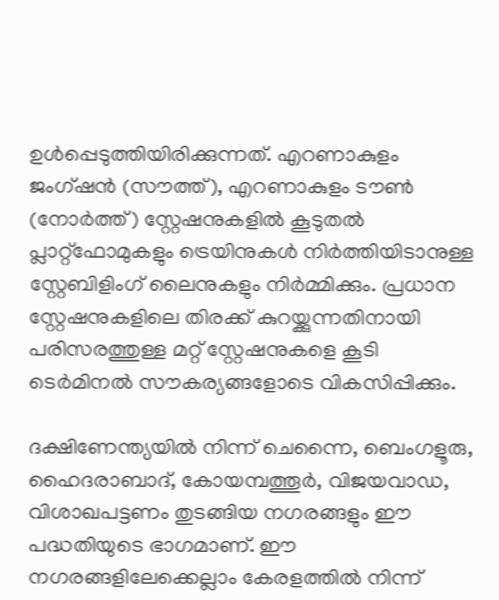ഉള്‍പ്പെടുത്തിയിരിക്കുന്നത്. എറണാകുളം ജംഗ്ഷന്‍ (സൗത്ത്), എറണാകുളം ടൗണ്‍ (നോര്‍ത്ത്) സ്റ്റേഷനുകളില്‍ കൂടുതല്‍ പ്ലാറ്റ്ഫോമുകളും ട്രെയിനുകള്‍ നിര്‍ത്തിയിടാനുള്ള സ്റ്റേബിളിംഗ് ലൈനുകളും നിര്‍മ്മിക്കും. പ്രധാന സ്റ്റേഷനുകളിലെ തിരക്ക് കുറയ്ക്കുന്നതിനായി പരിസരത്തുള്ള മറ്റ് സ്റ്റേഷനുകളെ കൂടി ടെര്‍മിനല്‍ സൗകര്യങ്ങളോടെ വികസിപ്പിക്കും.

ദക്ഷിണേന്ത്യയില്‍ നിന്ന് ചെന്നൈ, ബെംഗളൂരു, ഹൈദരാബാദ്, കോയമ്പത്തൂര്‍, വിജയവാഡ, വിശാഖപട്ടണം തുടങ്ങിയ നഗരങ്ങളും ഈ പദ്ധതിയുടെ ഭാഗമാണ്. ഈ നഗരങ്ങളിലേക്കെല്ലാം കേരളത്തില്‍ നിന്ന്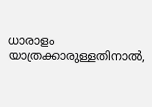ധാരാളം യാത്രക്കാരുള്ളതിനാല്‍,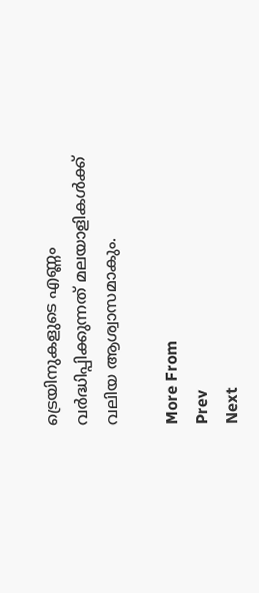ട്രെയിനുകളുടെ എണ്ണം വര്‍ദ്ധിപ്പിക്കുന്നത് മലയാളികള്‍ക്ക് വലിയ ആശ്വാസമാകും.

More From
Prev
Next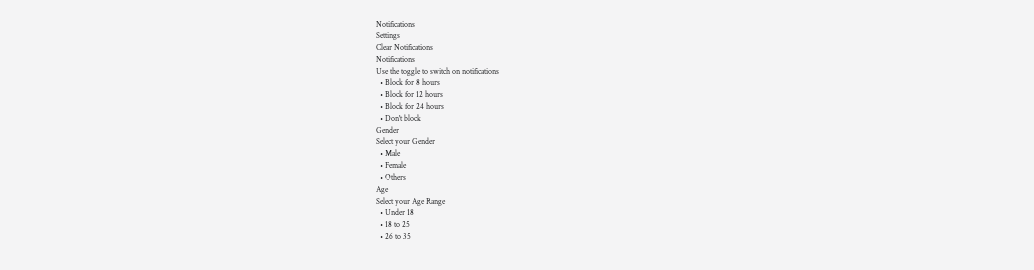Notifications
Settings
Clear Notifications
Notifications
Use the toggle to switch on notifications
  • Block for 8 hours
  • Block for 12 hours
  • Block for 24 hours
  • Don't block
Gender
Select your Gender
  • Male
  • Female
  • Others
Age
Select your Age Range
  • Under 18
  • 18 to 25
  • 26 to 35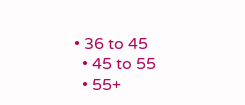• 36 to 45
  • 45 to 55
  • 55+